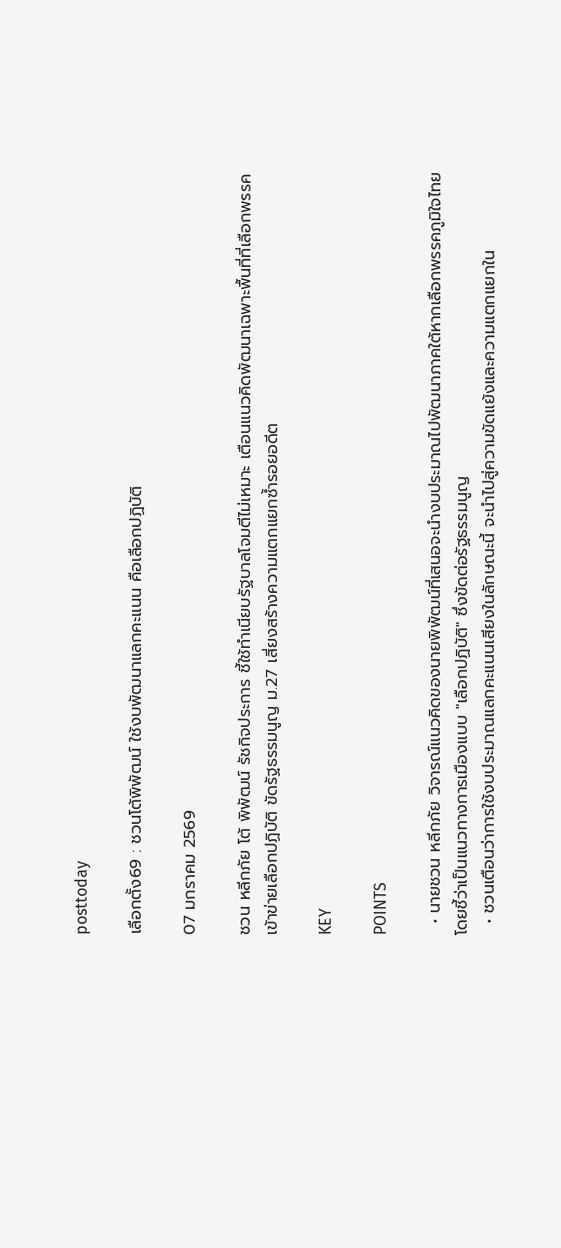posttoday

เลือกตั้ง69 : ชวนโต้พิพัฒน์ ใช้งบพัฒนาแลกคะแนน คือเลือกปฏิบัติ

07 มกราคม 2569

ชวน หลีกภัย โต้ พิพัฒน์ รัชกิจประการ ชี้ใช้ทำเนียบรัฐบาลโจมตีไม่เหมาะ เตือนแนวคิดพัฒนาเฉพาะพื้นที่ที่เลือกพรรค เข้าข่ายเลือกปฏิบัติ ขัดรัฐธรรมนูญ ม.27 เสี่ยงสร้างความแตกแยกซ้ำรอยอดีต

KEY

POINTS

  • นายชวน หลีกภัย วิจารณ์แนวคิดของนายพิพัฒน์ที่เสนอจะนำงบประมาณไปพัฒนาภาคใต้หากเลือกพรรคภูมิใจไทย โดยชี้ว่าเป็นแนวทางการเมืองแบบ "เลือกปฏิบัติ" ซึ่งขัดต่อรัฐธรรมนูญ
  • ชวนเตือนว่าการใช้งบประมาณแลกคะแนนเสียงในลักษณะนี้ จะนำไปสู่ความขัดแย้งและความแตกแยกใน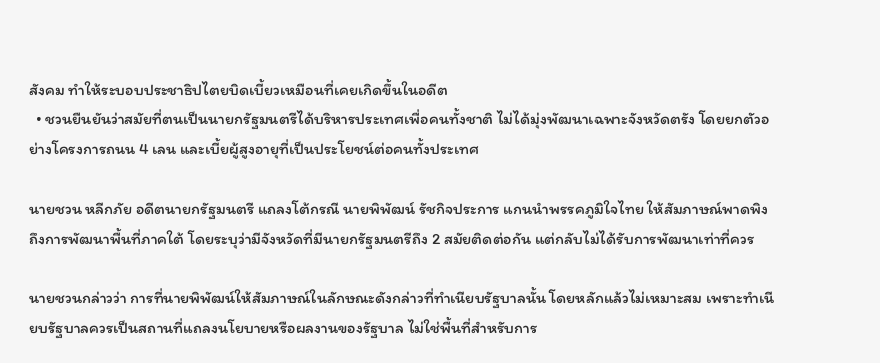สังคม ทำให้ระบอบประชาธิปไตยบิดเบี้ยวเหมือนที่เคยเกิดขึ้นในอดีต
  • ชวนยืนยันว่าสมัยที่ตนเป็นนายกรัฐมนตรีได้บริหารประเทศเพื่อคนทั้งชาติ ไม่ได้มุ่งพัฒนาเฉพาะจังหวัดตรัง โดยยกตัวอย่างโครงการถนน 4 เลน และเบี้ยผู้สูงอายุที่เป็นประโยชน์ต่อคนทั้งประเทศ

นายชวน หลีกภัย อดีตนายกรัฐมนตรี แถลงโต้กรณี นายพิพัฒน์ รัชกิจประการ แกนนำพรรคภูมิใจไทย ให้สัมภาษณ์พาดพิงถึงการพัฒนาพื้นที่ภาคใต้ โดยระบุว่ามีจังหวัดที่มีนายกรัฐมนตรีถึง 2 สมัยติดต่อกัน แต่กลับไม่ได้รับการพัฒนาเท่าที่ควร

นายชวนกล่าวว่า การที่นายพิพัฒน์ให้สัมภาษณ์ในลักษณะดังกล่าวที่ทำเนียบรัฐบาลนั้น โดยหลักแล้วไม่เหมาะสม เพราะทำเนียบรัฐบาลควรเป็นสถานที่แถลงนโยบายหรือผลงานของรัฐบาล ไม่ใช่พื้นที่สำหรับการ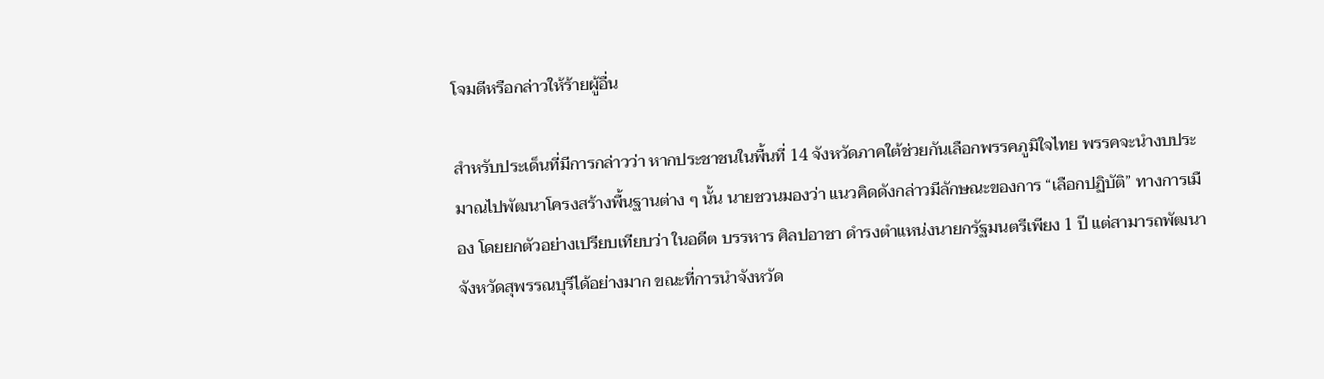โจมตีหรือกล่าวให้ร้ายผู้อื่น

สำหรับประเด็นที่มีการกล่าวว่า หากประชาชนในพื้นที่ 14 จังหวัดภาคใต้ช่วยกันเลือกพรรคภูมิใจไทย พรรคจะนำงบประมาณไปพัฒนาโครงสร้างพื้นฐานต่าง ๆ นั้น นายชวนมองว่า แนวคิดดังกล่าวมีลักษณะของการ “เลือกปฏิบัติ” ทางการเมือง โดยยกตัวอย่างเปรียบเทียบว่า ในอดีต บรรหาร ศิลปอาชา ดำรงตำแหน่งนายกรัฐมนตรีเพียง 1 ปี แต่สามารถพัฒนาจังหวัดสุพรรณบุรีได้อย่างมาก ขณะที่การนำจังหวัด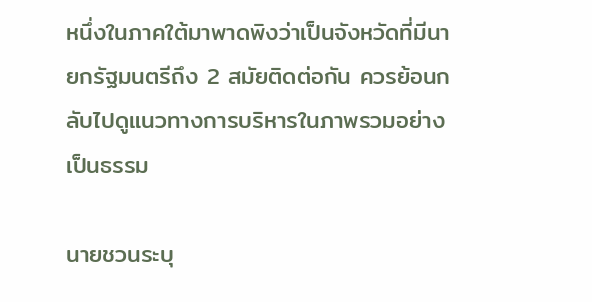หนึ่งในภาคใต้มาพาดพิงว่าเป็นจังหวัดที่มีนายกรัฐมนตรีถึง 2 สมัยติดต่อกัน ควรย้อนกลับไปดูแนวทางการบริหารในภาพรวมอย่างเป็นธรรม

นายชวนระบุ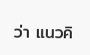ว่า แนวคิ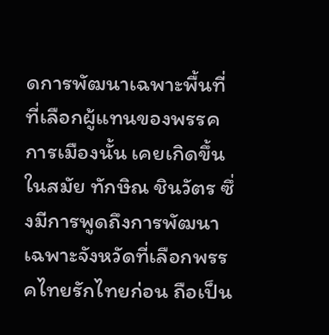ดการพัฒนาเฉพาะพื้นที่ที่เลือกผู้แทนของพรรคการเมืองนั้น เคยเกิดขึ้นในสมัย ทักษิณ ชินวัตร ซึ่งมีการพูดถึงการพัฒนาเฉพาะจังหวัดที่เลือกพรรคไทยรักไทยก่อน ถือเป็น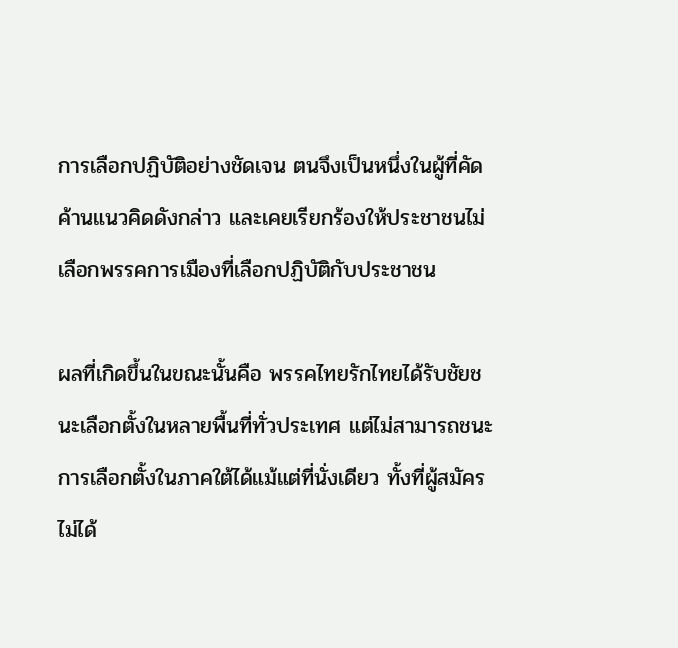การเลือกปฏิบัติอย่างชัดเจน ตนจึงเป็นหนึ่งในผู้ที่คัดค้านแนวคิดดังกล่าว และเคยเรียกร้องให้ประชาชนไม่เลือกพรรคการเมืองที่เลือกปฏิบัติกับประชาชน

ผลที่เกิดขึ้นในขณะนั้นคือ พรรคไทยรักไทยได้รับชัยชนะเลือกตั้งในหลายพื้นที่ทั่วประเทศ แต่ไม่สามารถชนะการเลือกตั้งในภาคใต้ได้แม้แต่ที่นั่งเดียว ทั้งที่ผู้สมัครไม่ได้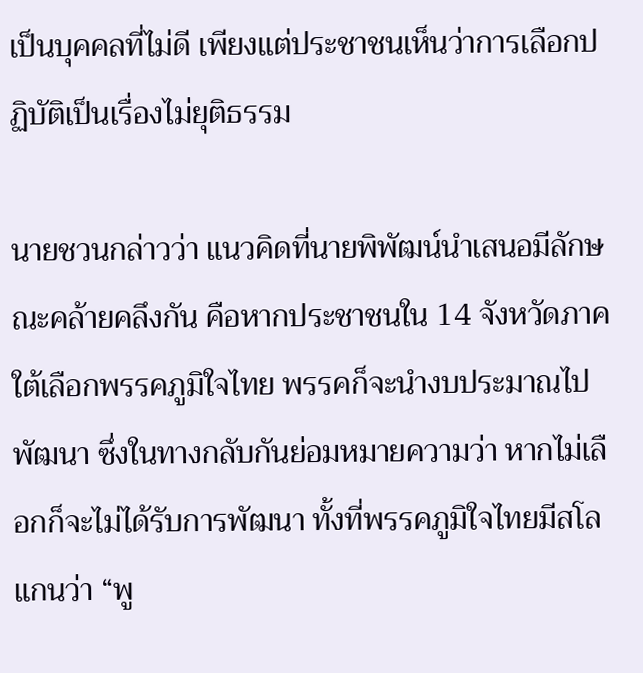เป็นบุคคลที่ไม่ดี เพียงแต่ประชาชนเห็นว่าการเลือกปฏิบัติเป็นเรื่องไม่ยุติธรรม

นายชวนกล่าวว่า แนวคิดที่นายพิพัฒน์นำเสนอมีลักษณะคล้ายคลึงกัน คือหากประชาชนใน 14 จังหวัดภาคใต้เลือกพรรคภูมิใจไทย พรรคก็จะนำงบประมาณไปพัฒนา ซึ่งในทางกลับกันย่อมหมายความว่า หากไม่เลือกก็จะไม่ได้รับการพัฒนา ทั้งที่พรรคภูมิใจไทยมีสโลแกนว่า “พู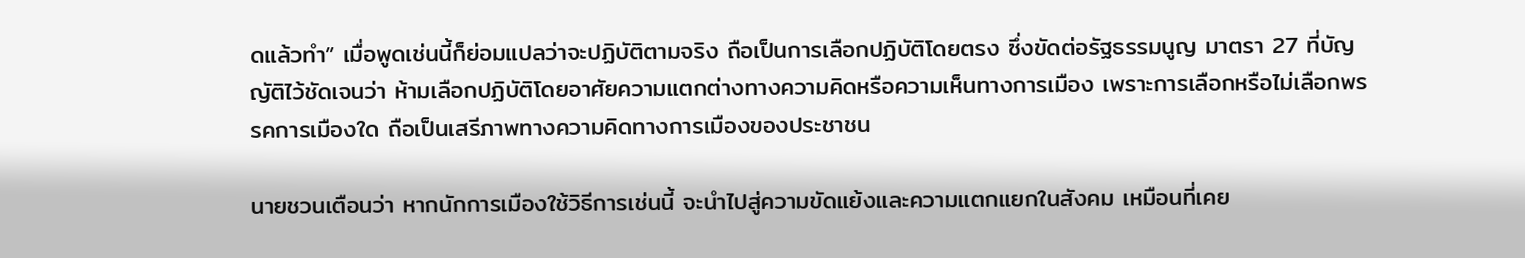ดแล้วทำ” เมื่อพูดเช่นนี้ก็ย่อมแปลว่าจะปฏิบัติตามจริง ถือเป็นการเลือกปฏิบัติโดยตรง ซึ่งขัดต่อรัฐธรรมนูญ มาตรา 27 ที่บัญญัติไว้ชัดเจนว่า ห้ามเลือกปฏิบัติโดยอาศัยความแตกต่างทางความคิดหรือความเห็นทางการเมือง เพราะการเลือกหรือไม่เลือกพรรคการเมืองใด ถือเป็นเสรีภาพทางความคิดทางการเมืองของประชาชน

นายชวนเตือนว่า หากนักการเมืองใช้วิธีการเช่นนี้ จะนำไปสู่ความขัดแย้งและความแตกแยกในสังคม เหมือนที่เคย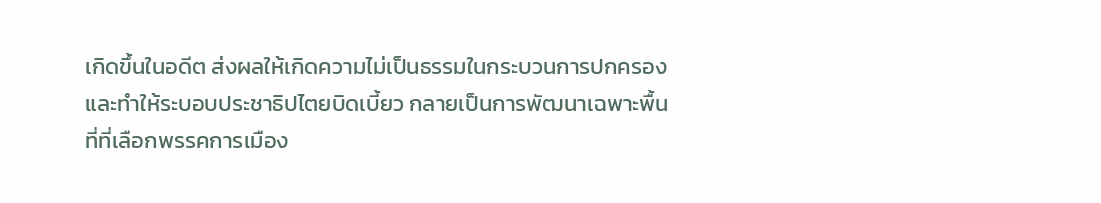เกิดขึ้นในอดีต ส่งผลให้เกิดความไม่เป็นธรรมในกระบวนการปกครอง และทำให้ระบอบประชาธิปไตยบิดเบี้ยว กลายเป็นการพัฒนาเฉพาะพื้นที่ที่เลือกพรรคการเมือง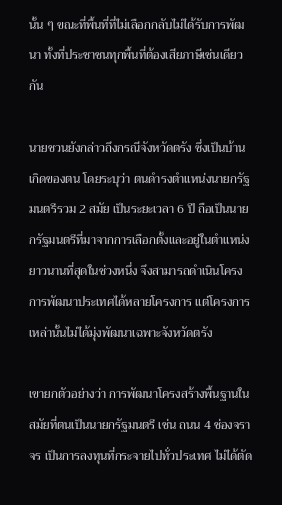นั้น ๆ ขณะที่พื้นที่ที่ไม่เลือกกลับไม่ได้รับการพัฒนา ทั้งที่ประชาชนทุกพื้นที่ต้องเสียภาษีเช่นเดียวกัน

นายชวนยังกล่าวถึงกรณีจังหวัดตรัง ซึ่งเป็นบ้านเกิดของตน โดยระบุว่า ตนดำรงตำแหน่งนายกรัฐมนตรีรวม 2 สมัย เป็นระยะเวลา 6 ปี ถือเป็นนายกรัฐมนตรีที่มาจากการเลือกตั้งและอยู่ในตำแหน่งยาวนานที่สุดในช่วงหนึ่ง จึงสามารถดำเนินโครงการพัฒนาประเทศได้หลายโครงการ แต่โครงการเหล่านั้นไม่ได้มุ่งพัฒนาเฉพาะจังหวัดตรัง

เขายกตัวอย่างว่า การพัฒนาโครงสร้างพื้นฐานในสมัยที่ตนเป็นนายกรัฐมนตรี เช่น ถนน 4 ช่องจราจร เป็นการลงทุนที่กระจายไปทั่วประเทศ ไม่ได้ตัด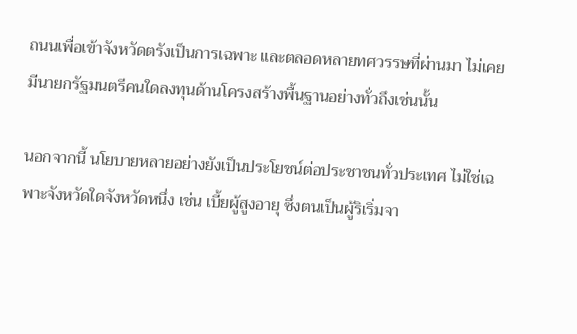ถนนเพื่อเข้าจังหวัดตรังเป็นการเฉพาะ และตลอดหลายทศวรรษที่ผ่านมา ไม่เคยมีนายกรัฐมนตรีคนใดลงทุนด้านโครงสร้างพื้นฐานอย่างทั่วถึงเช่นนั้น

นอกจากนี้ นโยบายหลายอย่างยังเป็นประโยชน์ต่อประชาชนทั่วประเทศ ไม่ใช่เฉพาะจังหวัดใดจังหวัดหนึ่ง เช่น เบี้ยผู้สูงอายุ ซึ่งตนเป็นผู้ริเริ่มจา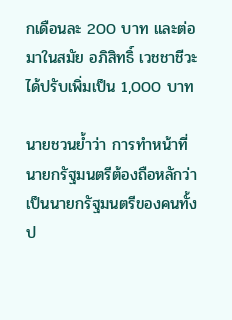กเดือนละ 200 บาท และต่อมาในสมัย อภิสิทธิ์ เวชชาชีวะ ได้ปรับเพิ่มเป็น 1,000 บาท

นายชวนย้ำว่า การทำหน้าที่นายกรัฐมนตรีต้องถือหลักว่าเป็นนายกรัฐมนตรีของคนทั้งป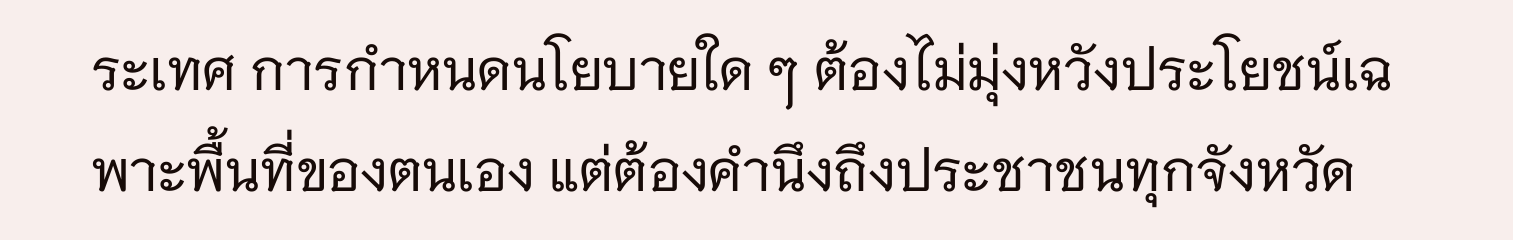ระเทศ การกำหนดนโยบายใด ๆ ต้องไม่มุ่งหวังประโยชน์เฉพาะพื้นที่ของตนเอง แต่ต้องคำนึงถึงประชาชนทุกจังหวัด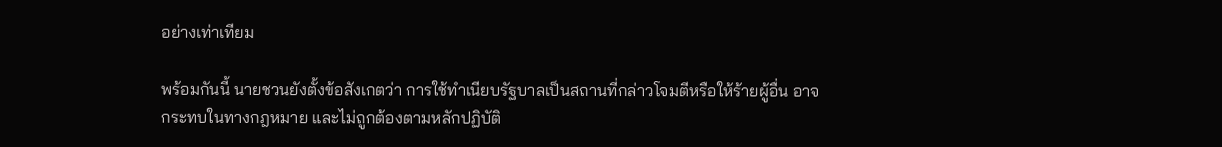อย่างเท่าเทียม

พร้อมกันนี้ นายชวนยังตั้งข้อสังเกตว่า การใช้ทำเนียบรัฐบาลเป็นสถานที่กล่าวโจมตีหรือให้ร้ายผู้อื่น อาจกระทบในทางกฎหมาย และไม่ถูกต้องตามหลักปฏิบัติ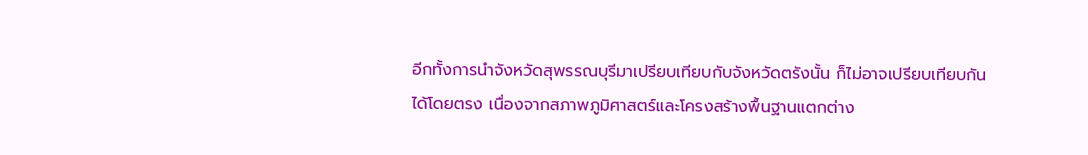อีกทั้งการนำจังหวัดสุพรรณบุรีมาเปรียบเทียบกับจังหวัดตรังนั้น ก็ไม่อาจเปรียบเทียบกันได้โดยตรง เนื่องจากสภาพภูมิศาสตร์และโครงสร้างพื้นฐานแตกต่าง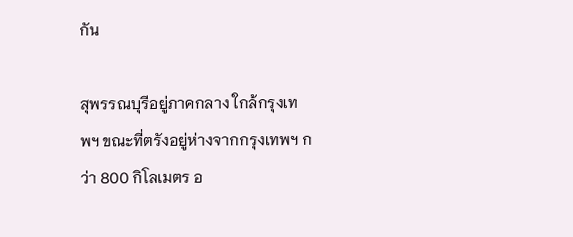กัน

สุพรรณบุรีอยู่ภาคกลาง ใกล้กรุงเทพฯ ขณะที่ตรังอยู่ห่างจากกรุงเทพฯ กว่า 800 กิโลเมตร อ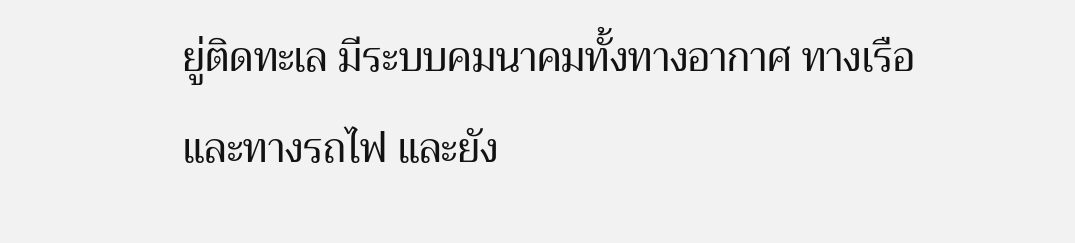ยู่ติดทะเล มีระบบคมนาคมทั้งทางอากาศ ทางเรือ และทางรถไฟ และยัง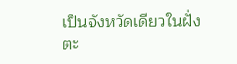เป็นจังหวัดเดียวในฝั่งตะ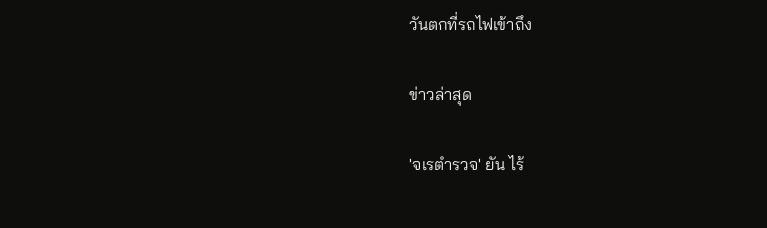วันตกที่รถไฟเข้าถึง

ข่าวล่าสุด

'จเรตำรวจ' ยัน ไร้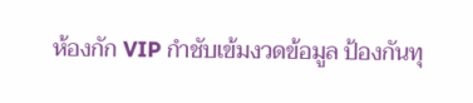ห้องกัก VIP กำชับเข้มงวดข้อมูล ป้องกันทุ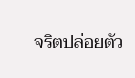จริตปล่อยตัว